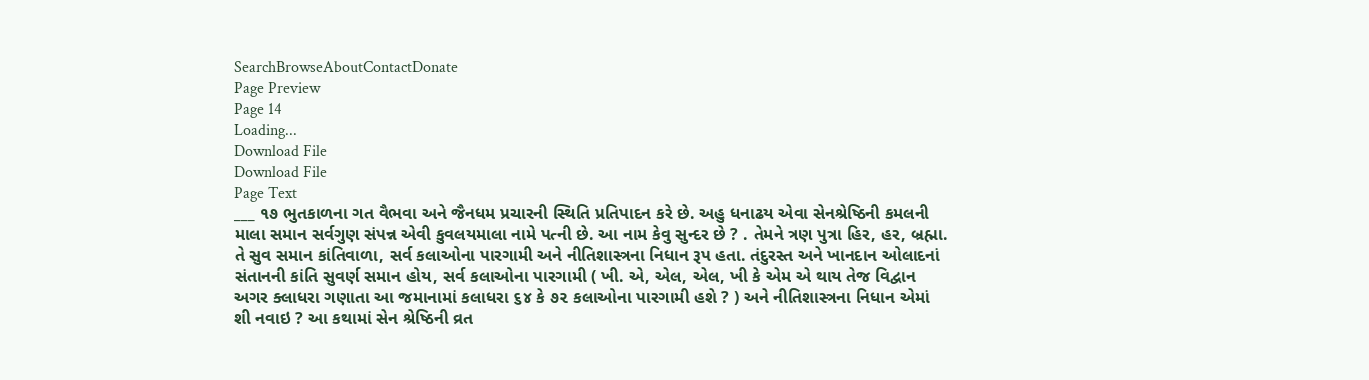SearchBrowseAboutContactDonate
Page Preview
Page 14
Loading...
Download File
Download File
Page Text
___ ૧૭ ભુતકાળના ગત વૈભવા અને જૈનધમ પ્રચારની સ્થિતિ પ્રતિપાદન કરે છે. અહુ ધનાઢય એવા સેનશ્રેષ્ઠિની કમલની માલા સમાન સર્વગુણ સંપન્ન એવી કુવલયમાલા નામે પત્ની છે. આ નામ કેવુ સુન્દર છે ? . તેમને ત્રણ પુત્રા હિર, હર, બ્રહ્મા. તે સુવ સમાન કાંતિવાળા, સર્વ કલાઓના પારગામી અને નીતિશાસ્ત્રના નિધાન રૂપ હતા. તંદુરસ્ત અને ખાનદાન ઓલાદનાં સંતાનની કાંતિ સુવર્ણ સમાન હોય, સર્વ કલાઓના પારગામી ( ખી. એ, એલ, એલ, ખી કે એમ એ થાય તેજ વિદ્વાન અગર ક્લાધરા ગણાતા આ જમાનામાં કલાધરા ૬૪ કે ૭૨ કલાઓના પારગામી હશે ? ) અને નીતિશાસ્ત્રના નિધાન એમાં શી નવાઇ ? આ કથામાં સેન શ્રેષ્ઠિની વ્રત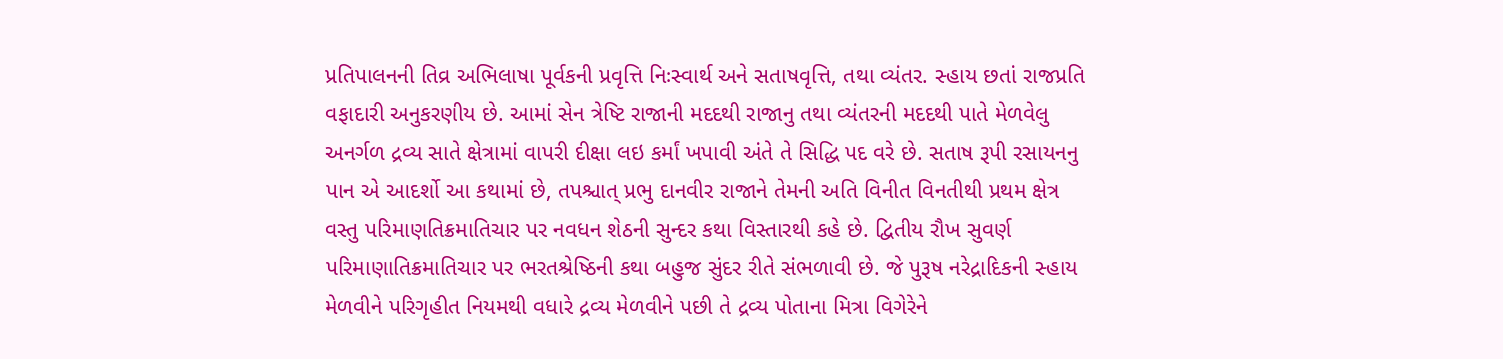પ્રતિપાલનની તિવ્ર અભિલાષા પૂર્વકની પ્રવૃત્તિ નિઃસ્વાર્થ અને સતાષવૃત્તિ, તથા વ્યંતર. સ્હાય છતાં રાજપ્રતિ વફાદારી અનુકરણીય છે. આમાં સેન ત્રેષ્ટિ રાજાની મદદથી રાજાનુ તથા વ્યંતરની મદદથી પાતે મેળવેલુ અનર્ગળ દ્રવ્ય સાતે ક્ષેત્રામાં વાપરી દીક્ષા લઇ કર્માં ખપાવી અંતે તે સિદ્ધિ પદ વરે છે. સતાષ રૂપી રસાયનનુ પાન એ આદર્શો આ કથામાં છે, તપશ્ચાત્ પ્રભુ દાનવીર રાજાને તેમની અતિ વિનીત વિનતીથી પ્રથમ ક્ષેત્ર વસ્તુ પરિમાણતિક્રમાતિચાર પર નવધન શેઠની સુન્દર કથા વિસ્તારથી કહે છે. દ્વિતીય રૌખ સુવર્ણ પરિમાણાતિક્રમાતિચાર પર ભરતશ્રેષ્ઠિની કથા બહુજ સુંદર રીતે સંભળાવી છે. જે પુરૂષ નરેદ્રાદિકની સ્હાય મેળવીને પરિગૃહીત નિયમથી વધારે દ્રવ્ય મેળવીને પછી તે દ્રવ્ય પોતાના મિત્રા વિગેરેને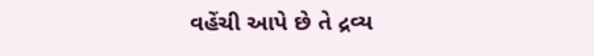વહેંચી આપે છે તે દ્રવ્ય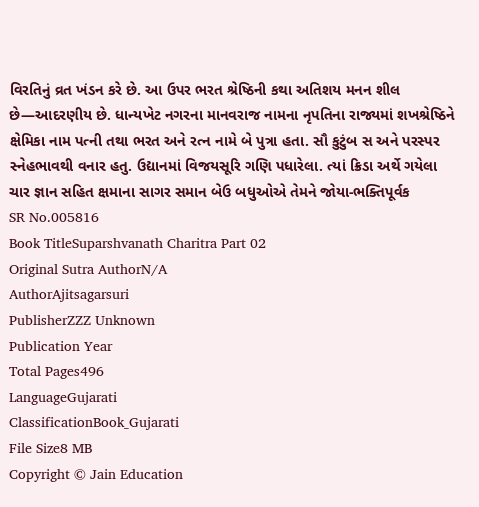વિરતિનું વ્રત ખંડન કરે છે. આ ઉપર ભરત શ્રેષ્ઠિની કથા અતિશય મનન શીલ છે—આદરણીય છે. ધાન્યખેટ નગરના માનવરાજ નામના નૃપતિના રાજ્યમાં શખશ્રેષ્ઠિને ક્ષેમિકા નામ પત્ની તથા ભરત અને રત્ન નામે બે પુત્રા હતા. સૌ કુટુંબ સ અને પરસ્પર સ્નેહભાવથી વનાર હતુ. ઉદ્યાનમાં વિજયસૂરિ ગણિ પધારેલા. ત્યાં ક્રિડા અર્થે ગયેલા ચાર જ્ઞાન સહિત ક્ષમાના સાગર સમાન બેઉ બધુઓએ તેમને જોયા-ભક્તિપૂર્વક
SR No.005816
Book TitleSuparshvanath Charitra Part 02
Original Sutra AuthorN/A
AuthorAjitsagarsuri
PublisherZZZ Unknown
Publication Year
Total Pages496
LanguageGujarati
ClassificationBook_Gujarati
File Size8 MB
Copyright © Jain Education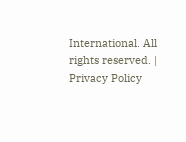International. All rights reserved. | Privacy Policy